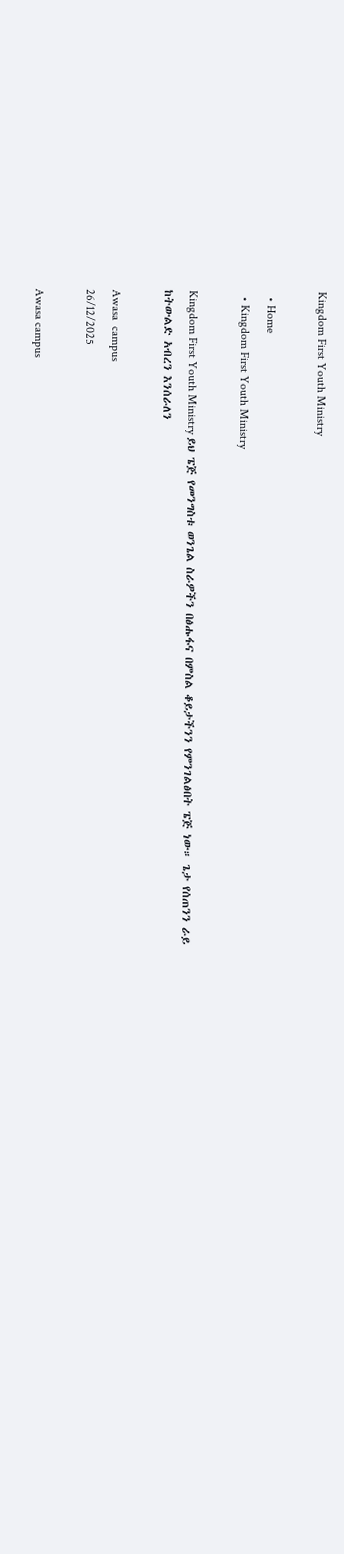Kingdom First Youth Ministry

  • Home
  • Kingdom First Youth Ministry

Kingdom First Youth Ministry ይህ ፔጅ የመንግስቱ ወንጌል ስራዎችን በፅሑፋና በምስል ቆይታችንን የምንገልፅበት ፔጅ ነው። ጌታ የሰጠንን ራይ ከትውልድ አብረን እንሰራለን

Awasa  campus
26/12/2025

Awasa campus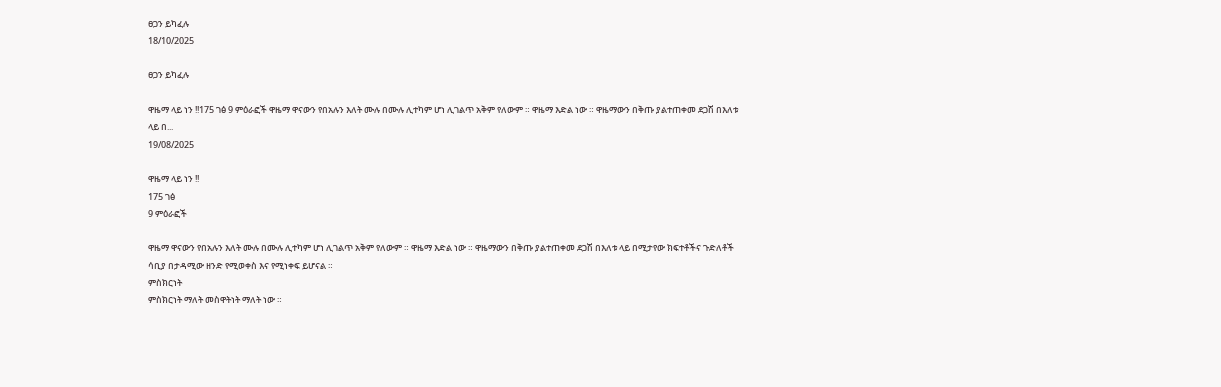ፀጋን ይካፈሉ
18/10/2025

ፀጋን ይካፈሉ

ዋዜማ ላይ ነን !!175 ገፅ 9 ምዕራፎች ዋዜማ ዋናውን የበአሉን እለት ሙሉ በሙሉ ሊተካም ሆነ ሊገልጥ አቅም የለውም ። ዋዜማ እድል ነው ። ዋዜማውን በቅጡ ያልተጠቀመ ደጋሽ በእለቱ ላይ በ...
19/08/2025

ዋዜማ ላይ ነን !!
175 ገፅ
9 ምዕራፎች

ዋዜማ ዋናውን የበአሉን እለት ሙሉ በሙሉ ሊተካም ሆነ ሊገልጥ አቅም የለውም ። ዋዜማ እድል ነው ። ዋዜማውን በቅጡ ያልተጠቀመ ደጋሽ በእለቱ ላይ በሚታየው ክፍተቶችና ጉድለቶች ሳቢያ በታዳሚው ዘንድ የሚወቀስ እና የሚነቀፍ ይሆናል ።
ምስክርነት
ምስክርነት ማለት መስዋትነት ማለት ነው ።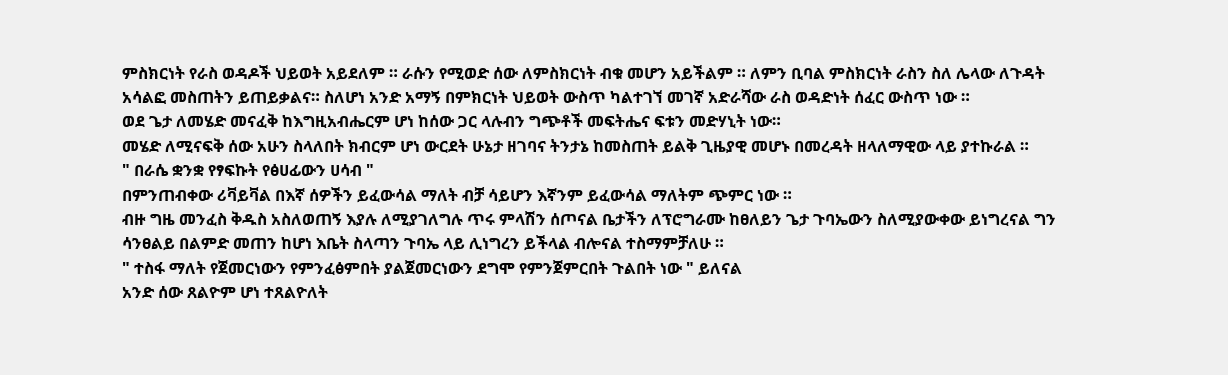ምስክርነት የራስ ወዳዶች ህይወት አይደለም ። ራሱን የሚወድ ሰው ለምስክርነት ብቁ መሆን አይችልም ። ለምን ቢባል ምስክርነት ራስን ስለ ሌላው ለጉዳት አሳልፎ መስጠትን ይጠይቃልና። ስለሆነ አንድ አማኝ በምክርነት ህይወት ውስጥ ካልተገኘ መገኛ አድራሻው ራስ ወዳድነት ሰፈር ውስጥ ነው ።
ወደ ጌታ ለመሄድ መናፈቅ ከእግዚአብሔርም ሆነ ከሰው ጋር ላሉብን ግጭቶች መፍትሔና ፍቱን መድሃኒት ነው።
መሄድ ለሚናፍቅ ሰው አሁን ስላለበት ክብርም ሆነ ውርደት ሁኔታ ዘገባና ትንታኔ ከመስጠት ይልቅ ጊዜያዊ መሆኑ በመረዳት ዘላለማዊው ላይ ያተኩራል ።
" በራሴ ቋንቋ የፃፍኩት የፅሀፊውን ሀሳብ "
በምንጠብቀው ሪቫይቫል በእኛ ሰዎችን ይፈውሳል ማለት ብቻ ሳይሆን እኛንም ይፈውሳል ማለትም ጭምር ነው ።
ብዙ ግዜ መንፈስ ቅዱስ አስለወጠኝ እያሉ ለሚያገለግሉ ጥሩ ምላሽን ሰጦናል ቤታችን ለፕሮግራሙ ከፀለይን ጌታ ጉባኤውን ስለሚያውቀው ይነግረናል ግን ሳንፀልይ በልምድ መጠን ከሆነ እቤት ስላጣን ጉባኤ ላይ ሊነግረን ይችላል ብሎናል ተስማምቻለሁ ።
" ተስፋ ማለት የጀመርነውን የምንፈፅምበት ያልጀመርነውን ደግሞ የምንጀምርበት ጉልበት ነው " ይለናል
አንድ ሰው ጸልዮም ሆነ ተጸልዮለት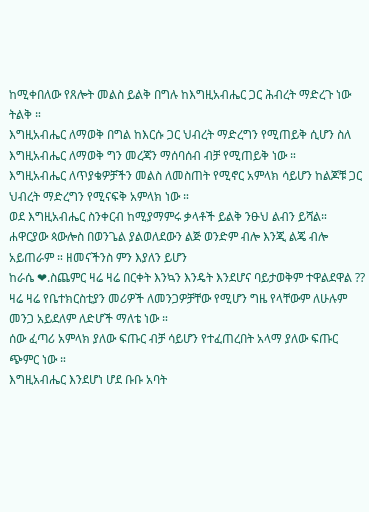ከሚቀበለው የጸሎት መልስ ይልቅ በግሉ ከእግዚአብሔር ጋር ሕብረት ማድረጉ ነው ትልቅ ።
እግዚአብሔር ለማወቅ በግል ከእርሱ ጋር ህብረት ማድረግን የሚጠይቅ ሲሆን ስለ እግዚአብሔር ለማወቅ ግን መረጃን ማሰባሰብ ብቻ የሚጠይቅ ነው ።
እግዚአብሔር ለጥያቄዎቻችን መልስ ለመስጠት የሚኖር አምላክ ሳይሆን ከልጆቹ ጋር ህብረት ማድረግን የሚናፍቅ አምላክ ነው ።
ወደ እግዚአብሔር ስንቀርብ ከሚያማምሩ ቃላቶች ይልቅ ንፁህ ልብን ይሻል።
ሐዋርያው ጳውሎስ በወንጌል ያልወለደውን ልጅ ወንድም ብሎ እንጂ ልጄ ብሎ አይጠራም ። ዘመናችንስ ምን እያለን ይሆን
ከራሴ ❤.ስጨምር ዛሬ ዛሬ በርቀት እንኳን እንዴት እንደሆና ባይታወቅም ተዋልደዋል ??
ዛሬ ዛሬ የቤተክርስቲያን መሪዎች ለመንጋዎቻቸው የሚሆን ግዜ የላቸውም ለሁሉም መንጋ አይደለም ለድሆች ማለቴ ነው ።
ሰው ፈጣሪ አምላክ ያለው ፍጡር ብቻ ሳይሆን የተፈጠረበት አላማ ያለው ፍጡር ጭምር ነው ።
እግዚአብሔር እንደሆነ ሆደ ቡቡ አባት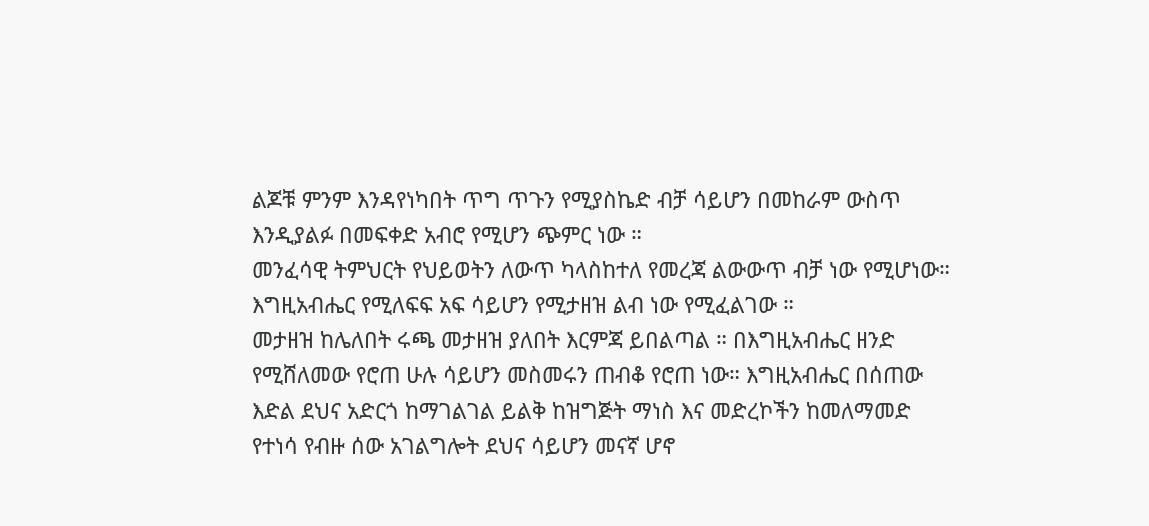ልጆቹ ምንም እንዳየነካበት ጥግ ጥጉን የሚያስኬድ ብቻ ሳይሆን በመከራም ውስጥ እንዲያልፉ በመፍቀድ አብሮ የሚሆን ጭምር ነው ።
መንፈሳዊ ትምህርት የህይወትን ለውጥ ካላስከተለ የመረጃ ልውውጥ ብቻ ነው የሚሆነው። እግዚአብሔር የሚለፍፍ አፍ ሳይሆን የሚታዘዝ ልብ ነው የሚፈልገው ።
መታዘዝ ከሌለበት ሩጫ መታዘዝ ያለበት እርምጃ ይበልጣል ። በእግዚአብሔር ዘንድ የሚሸለመው የሮጠ ሁሉ ሳይሆን መስመሩን ጠብቆ የሮጠ ነው። እግዚአብሔር በሰጠው እድል ደህና አድርጎ ከማገልገል ይልቅ ከዝግጅት ማነስ እና መድረኮችን ከመለማመድ የተነሳ የብዙ ሰው አገልግሎት ደህና ሳይሆን መናኛ ሆኖ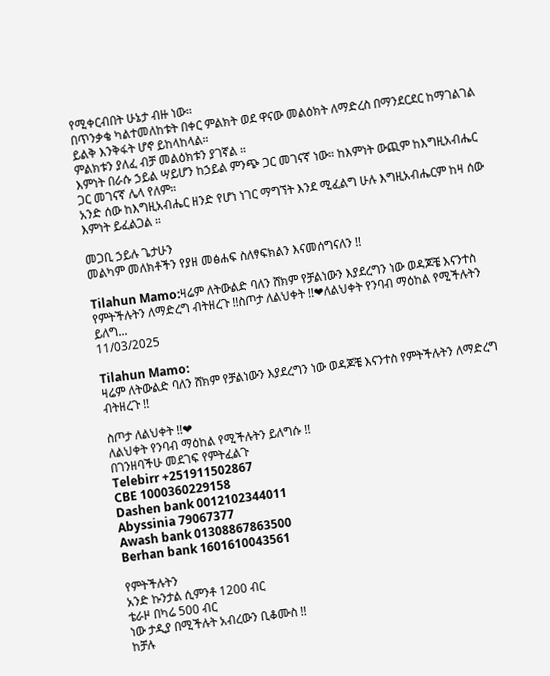የሚቀርብበት ሁኔታ ብዙ ነው።
በጥንቃቄ ካልተመለከቱት በቀር ምልክት ወደ ዋናው መልዕክት ለማድረስ በማንደርደር ከማገልገል ይልቅ እንቅፋት ሆኖ ይከላከላል።
ምልክቱን ያለፈ ብቻ መልዕክቱን ያገኛል ።
እምነት በራሱ ኃይል ሣይሆን ከኃይል ምንጭ ጋር መገናኛ ነው። ከእምነት ውጪም ከእግዚአብሔር ጋር መገናኛ ሌላ የለም።
አንድ ሰው ከእግዚአብሔር ዘንድ የሆነ ነገር ማግኘት እንደ ሚፈልግ ሁሉ እግዚአብሔርም ከዛ ሰው እምነት ይፈልጋል ።

መጋቢ ኃይሉ ጌታሁን
መልካም መለክቶችን የያዘ መፅሐፍ ስለፃፍክልን እናመሰግናለን !!

Tilahun Mamo:ዛሬም ለትውልድ ባለን ሸክም የቻልነውን እያደረግን ነው ወዳጆቼ እናንተስ የምትችሉትን ለማድረግ ብትዘረጉ !!ስጦታ ለልህቀት !!❤ለልህቀት የንባብ ማዕከል የሚችሉትን ይለግ...
11/03/2025

Tilahun Mamo:
ዛሬም ለትውልድ ባለን ሸክም የቻልነውን እያደረግን ነው ወዳጆቼ እናንተስ የምትችሉትን ለማድረግ ብትዘረጉ !!

ስጦታ ለልህቀት !!❤
ለልህቀት የንባብ ማዕከል የሚችሉትን ይለግሱ !!
በገንዘባችሁ መደገፍ የምትፈልጉ
Telebirr +251911502867
CBE 1000360229158
Dashen bank 0012102344011
Abyssinia 79067377
Awash bank 01308867863500
Berhan bank 1601610043561

የምትችሉትን
አንድ ኩንታል ሲምንቶ 1200 ብር
ቴራዞ በካሬ 500 ብር
ነው ታዲያ በሚችሉት አብረውን ቢቆሙስ !!
ከቻሉ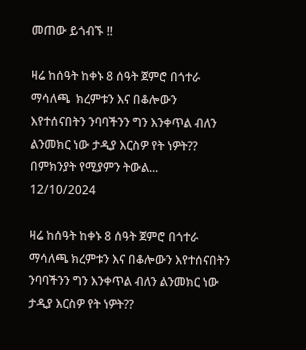መጠው ይጎብኙ !!

ዛሬ ከሰዓት ከቀኑ 8 ሰዓት ጀምሮ በጎተራ ማሳለጫ  ክረምቱን እና በቆሎውን እየተሰናበትን ንባባችንን ግን እንቀጥል ብለን ልንመክር ነው ታዲያ እርስዎ የት ነዎት?? በምክንያት የሚያምን ትውል...
12/10/2024

ዛሬ ከሰዓት ከቀኑ 8 ሰዓት ጀምሮ በጎተራ ማሳለጫ ክረምቱን እና በቆሎውን እየተሰናበትን ንባባችንን ግን እንቀጥል ብለን ልንመክር ነው ታዲያ እርስዎ የት ነዎት??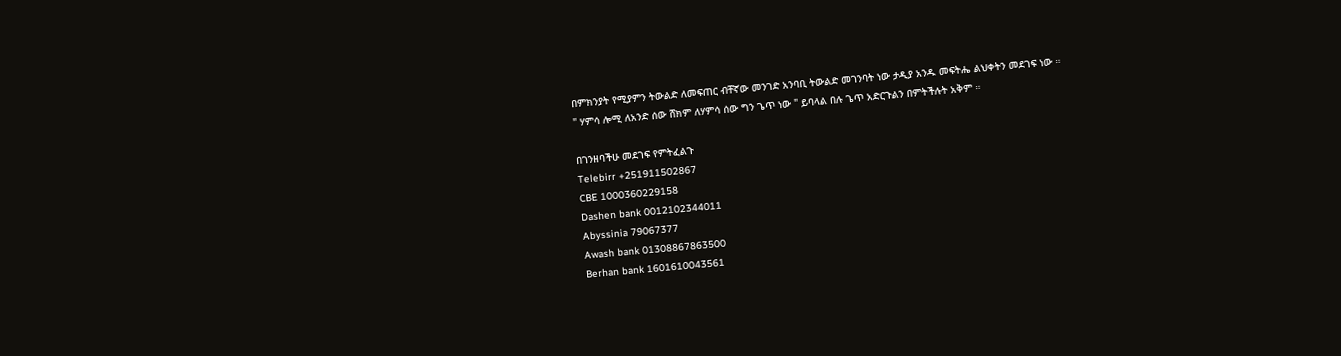በምክንያት የሚያምን ትውልድ ለመፍጠር ብቸኛው መንገድ አንባቢ ትውልድ መገንባት ነው ታዲያ አንዱ መፍትሔ ልህቀትን መደገፍ ነው ።
" ሃምሳ ሎሚ ለአንድ ሰው ሸክም ለሃምሳ ሰው ግን ጌጥ ነው " ይባላል በሉ ጌጥ አድርጉልን በምትችሉት አቅም ።

በገንዘባችሁ መደገፍ የምትፈልጉ
Telebirr +251911502867
CBE 1000360229158
Dashen bank 0012102344011
Abyssinia 79067377
Awash bank 01308867863500
Berhan bank 1601610043561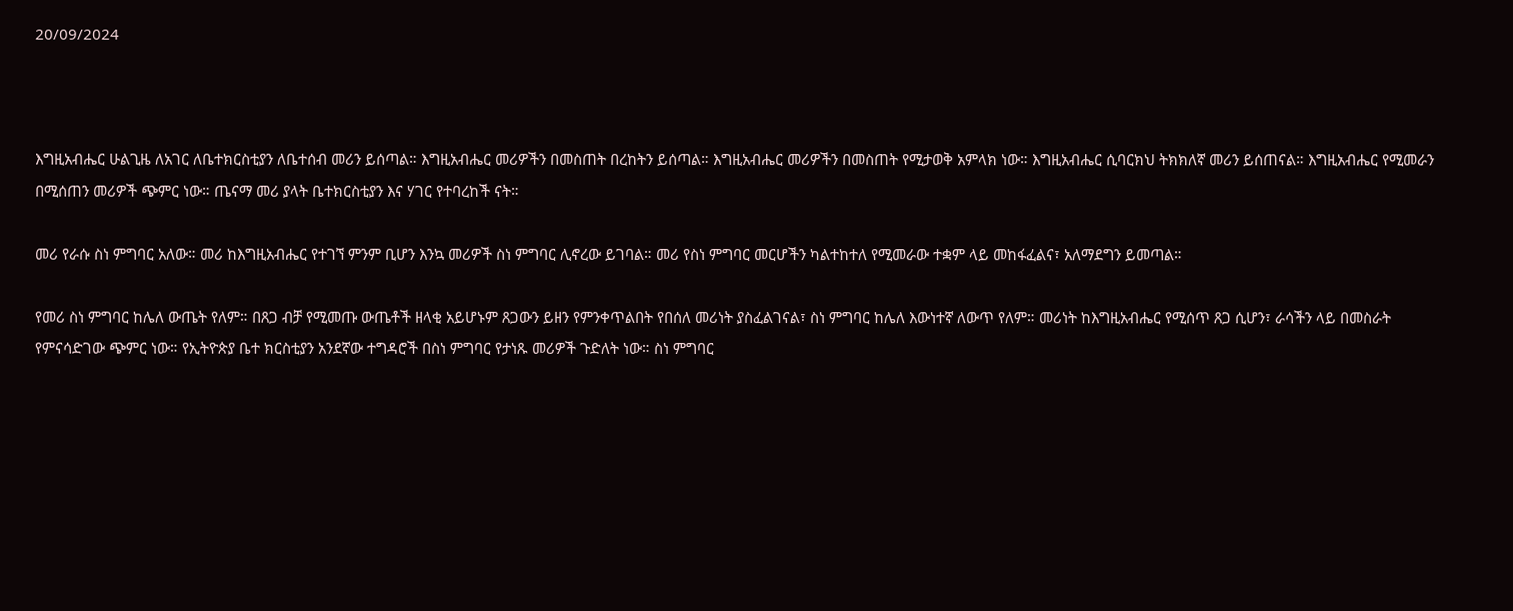20/09/2024



እግዚአብሔር ሁልጊዜ ለአገር ለቤተክርስቲያን ለቤተሰብ መሪን ይሰጣል። እግዚአብሔር መሪዎችን በመስጠት በረከትን ይሰጣል። እግዚአብሔር መሪዎችን በመስጠት የሚታወቅ አምላክ ነው። እግዚአብሔር ሲባርክህ ትክክለኛ መሪን ይሰጠናል። እግዚአብሔር የሚመራን በሚሰጠን መሪዎች ጭምር ነው። ጤናማ መሪ ያላት ቤተክርስቲያን እና ሃገር የተባረከች ናት።

መሪ የራሱ ስነ ምግባር አለው። መሪ ከእግዚአብሔር የተገኘ ምንም ቢሆን እንኳ መሪዎች ስነ ምግባር ሊኖረው ይገባል። መሪ የስነ ምግባር መርሆችን ካልተከተለ የሚመራው ተቋም ላይ መከፋፈልና፣ አለማደግን ይመጣል።

የመሪ ስነ ምግባር ከሌለ ውጤት የለም። በጸጋ ብቻ የሚመጡ ውጤቶች ዘላቂ አይሆኑም ጸጋውን ይዘን የምንቀጥልበት የበሰለ መሪነት ያስፈልገናል፣ ስነ ምግባር ከሌለ እውነተኛ ለውጥ የለም። መሪነት ከእግዚአብሔር የሚሰጥ ጸጋ ሲሆን፣ ራሳችን ላይ በመስራት የምናሳድገው ጭምር ነው። የኢትዮጵያ ቤተ ክርስቲያን አንደኛው ተግዳሮች በስነ ምግባር የታነጹ መሪዎች ጉድለት ነው። ስነ ምግባር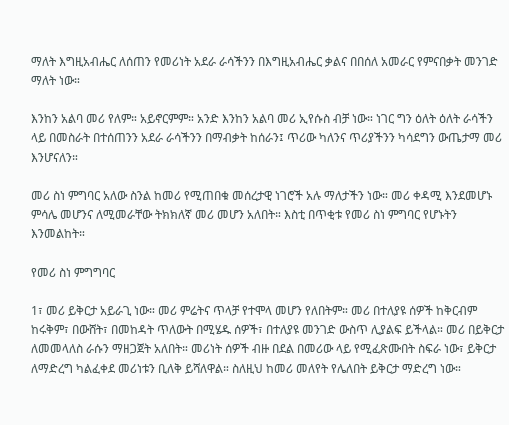ማለት እግዚአብሔር ለሰጠን የመሪነት አደራ ራሳችንን በእግዚአብሔር ቃልና በበሰለ አመራር የምናበቃት መንገድ ማለት ነው።

እንከን አልባ መሪ የለም። አይኖርምም። አንድ እንከን አልባ መሪ ኢየሱስ ብቻ ነው። ነገር ግን ዕለት ዕለት ራሳችን ላይ በመስራት በተሰጠንን አደራ ራሳችንን በማብቃት ከሰራን፤ ጥሪው ካለንና ጥሪያችንን ካሳደግን ውጤታማ መሪ እንሆናለን።

መሪ ስነ ምግባር አለው ስንል ከመሪ የሚጠበቁ መሰረታዊ ነገሮች አሉ ማለታችን ነው። መሪ ቀዳሚ እንደመሆኑ ምሳሌ መሆንና ለሚመራቸው ትክክለኛ መሪ መሆን አለበት። እስቲ በጥቂቱ የመሪ ስነ ምግባር የሆኑትን እንመልከት።

የመሪ ስነ ምግግባር

1፣ መሪ ይቅርታ አይራጊ ነው። መሪ ምሬትና ጥላቻ የተሞላ መሆን የለበትም። መሪ በተለያዩ ሰዎች ከቅርብም ከሩቅም፣ በውሸት፣ በመከዳት ጥለውት በሚሄዱ ሰዎች፣ በተለያዩ መንገድ ውስጥ ሊያልፍ ይችላል። መሪ በይቅርታ ለመመላለስ ራሱን ማዘጋጀት አለበት። መሪነት ሰዎች ብዙ በደል በመሪው ላይ የሚፈጽሙበት ስፍራ ነው፣ ይቅርታ ለማድረግ ካልፈቀደ መሪነቱን ቢለቅ ይሻለዋል። ስለዚህ ከመሪ መለየት የሌለበት ይቅርታ ማድረግ ነው።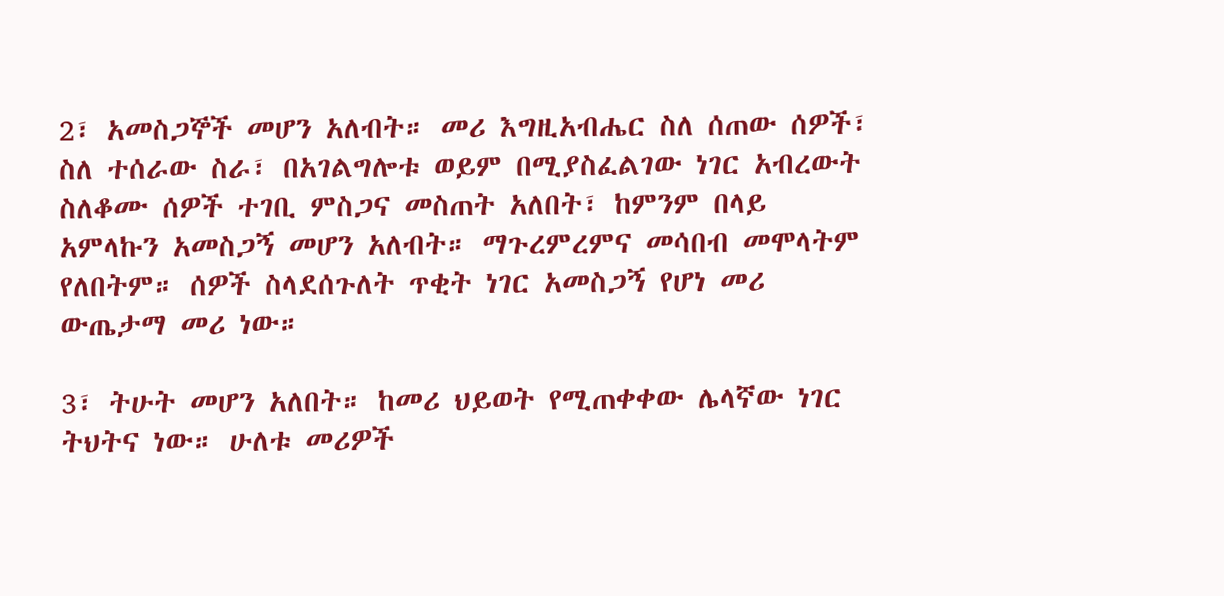2፣ አመስጋኞች መሆን አለብት። መሪ እግዚአብሔር ስለ ሰጠው ሰዎች፣ ስለ ተሰራው ስራ፣ በአገልግሎቱ ወይም በሚያስፈልገው ነገር አብረውት ስለቆሙ ሰዎች ተገቢ ምስጋና መስጠት አለበት፣ ከምንም በላይ አምላኩን አመስጋኝ መሆን አለብት። ማጉረምረምና መሳበብ መሞላትም የለበትም። ሰዎች ስላደሰጉለት ጥቂት ነገር አመስጋኝ የሆነ መሪ ውጤታማ መሪ ነው።

3፣ ትሁት መሆን አለበት። ከመሪ ህይወት የሚጠቀቀው ሌላኛው ነገር ትህትና ነው። ሁለቱ መሪዎች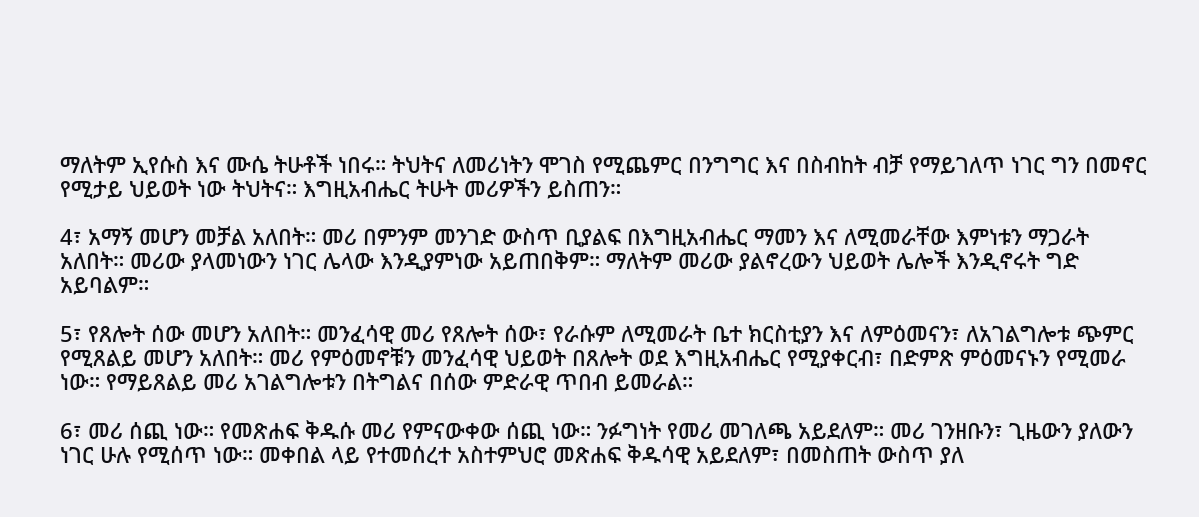ማለትም ኢየሱስ እና ሙሴ ትሁቶች ነበሩ። ትህትና ለመሪነትን ሞገስ የሚጨምር በንግግር እና በስብከት ብቻ የማይገለጥ ነገር ግን በመኖር የሚታይ ህይወት ነው ትህትና። እግዚአብሔር ትሁት መሪዎችን ይስጠን።

4፣ አማኝ መሆን መቻል አለበት። መሪ በምንም መንገድ ውስጥ ቢያልፍ በእግዚአብሔር ማመን እና ለሚመራቸው እምነቱን ማጋራት አለበት። መሪው ያላመነውን ነገር ሌላው እንዲያምነው አይጠበቅም። ማለትም መሪው ያልኖረውን ህይወት ሌሎች እንዲኖሩት ግድ አይባልም።

5፣ የጸሎት ሰው መሆን አለበት። መንፈሳዊ መሪ የጸሎት ሰው፣ የራሱም ለሚመራት ቤተ ክርስቲያን እና ለምዕመናን፣ ለአገልግሎቱ ጭምር የሚጸልይ መሆን አለበት። መሪ የምዕመኖቹን መንፈሳዊ ህይወት በጸሎት ወደ እግዚአብሔር የሚያቀርብ፣ በድምጽ ምዕመናኑን የሚመራ ነው። የማይጸልይ መሪ አገልግሎቱን በትግልና በሰው ምድራዊ ጥበብ ይመራል።

6፣ መሪ ሰጪ ነው። የመጽሐፍ ቅዱሱ መሪ የምናውቀው ሰጪ ነው። ንፉግነት የመሪ መገለጫ አይደለም። መሪ ገንዘቡን፣ ጊዜውን ያለውን ነገር ሁሉ የሚሰጥ ነው። መቀበል ላይ የተመሰረተ አስተምህሮ መጽሐፍ ቅዱሳዊ አይደለም፣ በመስጠት ውስጥ ያለ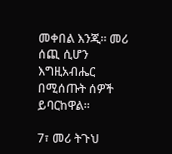መቀበል እንጂ። መሪ ሰጪ ሲሆን እግዚአብሔር በሚሰጡት ሰዎች ይባርከዋል።

7፣ መሪ ትጉህ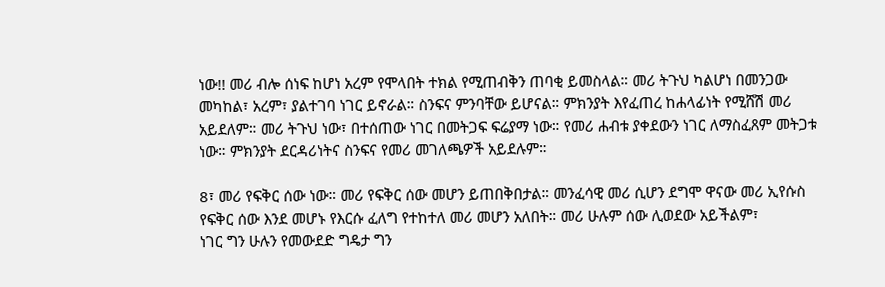ነው!! መሪ ብሎ ሰነፍ ከሆነ አረም የሞላበት ተክል የሚጠብቅን ጠባቂ ይመስላል። መሪ ትጉህ ካልሆነ በመንጋው መካከል፣ አረም፣ ያልተገባ ነገር ይኖራል። ስንፍና ምንባቸው ይሆናል። ምክንያት እየፈጠረ ከሐላፊነት የሚሸሽ መሪ አይደለም። መሪ ትጉህ ነው፣ በተሰጠው ነገር በመትጋፍ ፍሬያማ ነው። የመሪ ሐብቱ ያቀደውን ነገር ለማስፈጸም መትጋቱ ነው። ምክንያት ደርዳሪነትና ስንፍና የመሪ መገለጫዎች አይደሉም።

8፣ መሪ የፍቅር ሰው ነው። መሪ የፍቅር ሰው መሆን ይጠበቅበታል። መንፈሳዊ መሪ ሲሆን ደግሞ ዋናው መሪ ኢየሱስ የፍቅር ሰው እንደ መሆኑ የእርሱ ፈለግ የተከተለ መሪ መሆን አለበት። መሪ ሁሉም ሰው ሊወደው አይችልም፣
ነገር ግን ሁሉን የመውደድ ግዴታ ግን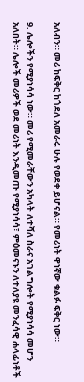አለብን። መሪ ከፍቅር ከጎደለ አመራሩ ሁሉ የወደቀ ይሆናል። የመሪነት ዋነኛው ቁልፉ ፍቅር ነው።

9. ሌሎችን የሚያነሳሳ ነው። መሪ የሚመራቸውን አካላት ለተሻለ ስራና አገልግሎት የሚያነሳሳ መሆን አለበት። ሌሎች መሪዎች ወደ መሪነት እንዲመጡ የሚያነሳሳ፣ ምዕመናኑን ለተለያዩ መንፈሳዊ ሐላፊነቶች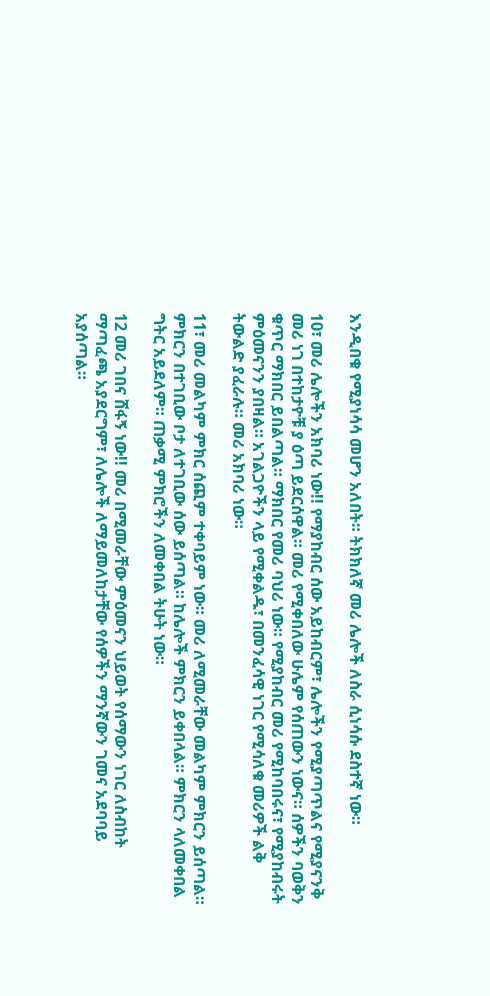እንዲበቁ የሚያነሳሳ መሆን አለበት። ትክክለኛ መሪ ሌሎች ለስራ ሲነሳሱ ደስተኛ ነው።

10፣ መሪ ሌሎችን አክባሪ ነው!! የማያከብር ሰው አይከብርም፣ ሌሎችን የሚያጣጥልና የሚያናንቅ መሪ ነገ በተከታዮቹ ያ ዕጣ ይደርሰዋል። መሪ የሚቀበለው ሁሌም የሰጠውን ነውና። ሰዎችን ባወቅን ቁጥር ማክበር ይበልጣል። ማክበር የመሪ ባህሪ ነው። የሚያከብር መሪ የሚከባበሩና፣ የሚያከብሩት ምዕመናንን ያበዛል። አገልጋዮችን ላይ የሚቀልዱ፣ በመንፈሳዊ ነገር የሚሳለቁ መሪዎች ልቅ ትውልድ ያፈራሉ። መሪ አክባሪ ነው።

11፣ መሪ መልካም ምክር ሰጪም ተቀባይም ነው። መሪ ለሚመራቸው መልካም ምክርን ይሰጣል። ምክርን በተገቢው ቦታ ለተገቢው ሰው ይሰጣል። ከሌሎች ምክርን ይቀበላል። ምክርን ላለመቀበል ግትር አይደለም። ጠቃሚ ምክሮችን ለመቀበል ትሁት ነው።

12 መሪ ገበና ሸፋኝ ነው!! መሪ በሚመራቸው ምዕመናን ህይወት የሰማውን ነገር ለስብከት ማጣፈጫ አያደርግም፣ ለሌሎች ለማይመለከታቸው የሰዎችን ማንኛውን ገመና አደባባይ አያሰጣል።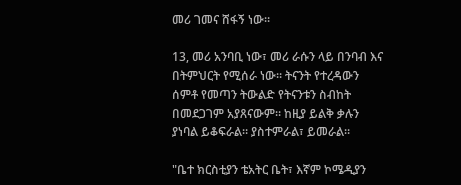መሪ ገመና ሸፋኝ ነው።

13, መሪ አንባቢ ነው፣ መሪ ራሱን ላይ በንባብ እና በትምህርት የሚሰራ ነው። ትናንት የተረዳውን ሰምቶ የመጣን ትውልድ የትናንቱን ስብከት በመደጋገም አያጸናውም። ከዚያ ይልቅ ቃሉን ያነባል ይቆፍራል። ያስተምራል፣ ይመራል።

"ቤተ ክርስቲያን ቴአትር ቤት፣ እኛም ኮሜዲያን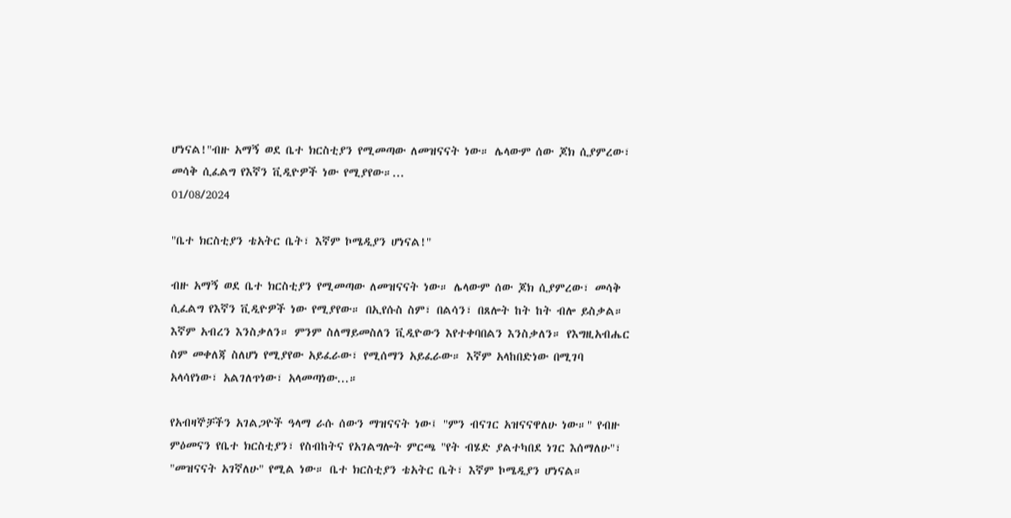ሆነናል!"ብዙ አማኝ ወደ ቤተ ክርስቲያን የሚመጣው ለመዝናናት ነው። ሌላውም ሰው ጆክ ሲያምረው፣ መሳቅ ሲፈልግ የእኛን ቪዲዮዎች ነው የሚያየው።...
01/08/2024

"ቤተ ክርስቲያን ቴአትር ቤት፣ እኛም ኮሜዲያን ሆነናል!"

ብዙ አማኝ ወደ ቤተ ክርስቲያን የሚመጣው ለመዝናናት ነው። ሌላውም ሰው ጆክ ሲያምረው፣ መሳቅ ሲፈልግ የእኛን ቪዲዮዎች ነው የሚያየው። በኢየሱስ ስም፣ በልሳን፣ በጸሎት ከት ከት ብሎ ይስቃል። እኛም አብረን እንስቃለን። ምንም ስለማይመስለን ቪዲዮውን እየተቀባበልን እንስቃለን። የእግዚአብሔር ስም መቀለጃ ስለሆነ የሚያየው አይፈራው፣ የሚሰማን አይፈራው። እኛም አላከበድነው በሚገባ አላሳየነው፣ አልገለጥነው፣ አላመጣነው...።

የአብዛኞቻችን አገልጋዮች ዓላማ ራሱ ሰውን ማዝናናት ነው፤ "ምን ብናገር አዝናናዋለሁ ነው።" የብዙ ምዕመናን የቤተ ክርስቲያን፣ የስብከትና የአገልግሎት ምርጫ "የት ብሄድ ያልተካበደ ነገር እሰማለሁ"፣ "መዝናናት አገኛለሁ" የሚል ነው። ቤተ ክርስቲያን ቴአትር ቤት፣ እኛም ኮሜዲያን ሆነናል።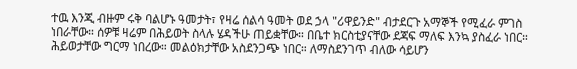ተዉ እንጂ ብዙም ሩቅ ባልሆኑ ዓመታት፣ የዛሬ ሰልሳ ዓመት ወደ ኃላ "ሪዋይንድ" ብታደርጉ አማኞች የሚፈራ ምገስ ነበራቸው። ሰዎቹ ዛሬም በሕይወት ስላሉ ሄዳችሁ ጠይቋቸው። በቤተ ክርስቲያናቸው ደጃፍ ማለፍ እንኳ ያስፈራ ነበር። ሕይወታቸው ግርማ ነበረው። መልዕክታቸው አስደንጋጭ ነበር። ለማስደንገጥ ብለው ሳይሆን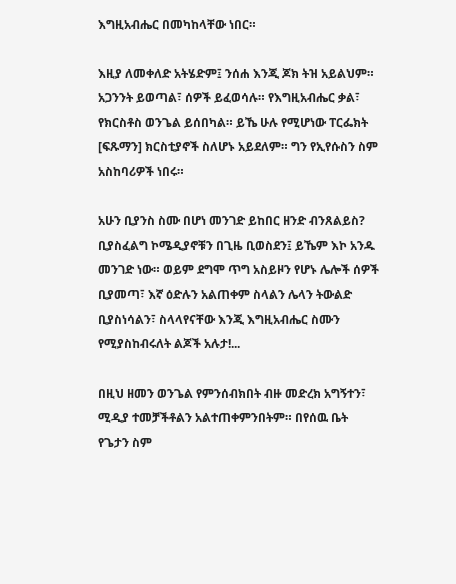እግዚአብሔር በመካከላቸው ነበር።

እዚያ ለመቀለድ አትሄድም፤ ንሰሐ እንጂ ጆክ ትዝ አይልህም። አጋንንት ይወጣል፣ ሰዎች ይፈወሳሉ። የእግዚአብሔር ቃል፣ የክርስቶስ ወንጌል ይሰበካል። ይኼ ሁሉ የሚሆነው ፐርፌክት [ፍጹማን] ክርስቲያኖች ስለሆኑ አይደለም። ግን የኢየሱስን ስም አስከባሪዎች ነበሩ።

አሁን ቢያንስ ስሙ በሆነ መንገድ ይከበር ዘንድ ብንጸልይስ? ቢያስፈልግ ኮሜዲያኖቹን በጊዜ ቢወስደን፤ ይኼም እኮ አንዱ መንገድ ነው። ወይም ደግሞ ጥግ አስይዞን የሆኑ ሌሎች ሰዎች ቢያመጣ፣ እኛ ዕድሉን አልጠቀም ስላልን ሌላን ትውልድ ቢያስነሳልን፣ ስላላየናቸው እንጂ እግዚአብሔር ስሙን የሚያስከብሩለት ልጆች አሉታ!...

በዚህ ዘመን ወንጌል የምንሰብክበት ብዙ መድረክ አግኝተን፣ ሚዲያ ተመቻችቶልን አልተጠቀምንበትም። በየሰዉ ቤት የጌታን ስም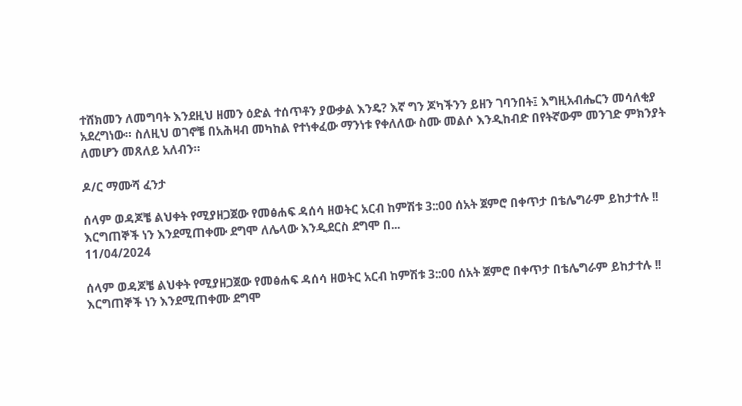ተሸክመን ለመግባት እንደዚህ ዘመን ዕድል ተሰጥቶን ያውቃል እንዴ? እኛ ግን ጆካችንን ይዘን ገባንበት፤ እግዚአብሔርን መሳለቂያ አደረግነው። ስለዚህ ወገኖቼ በአሕዛብ መካከል የተነቀፈው ማንነቱ የቀለለው ስሙ መልሶ እንዲከብድ በየትኛውም መንገድ ምክንያት ለመሆን መጸለይ አለብን።

ዶ/ር ማሙሻ ፈንታ

ሰላም ወዳጆቼ ልህቀት የሚያዘጋጀው የመፅሐፍ ዳሰሳ ዘወትር አርብ ከምሽቱ 3::0ዐ ሰአት ጀምሮ በቀጥታ በቴሌግራም ይከታተሉ !! እርግጠኞች ነን እንደሚጠቀሙ ደግሞ ለሌላው እንዲደርስ ደግሞ በ...
11/04/2024

ሰላም ወዳጆቼ ልህቀት የሚያዘጋጀው የመፅሐፍ ዳሰሳ ዘወትር አርብ ከምሽቱ 3::0ዐ ሰአት ጀምሮ በቀጥታ በቴሌግራም ይከታተሉ !! እርግጠኞች ነን እንደሚጠቀሙ ደግሞ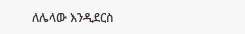ለሌላው እንዲደርስ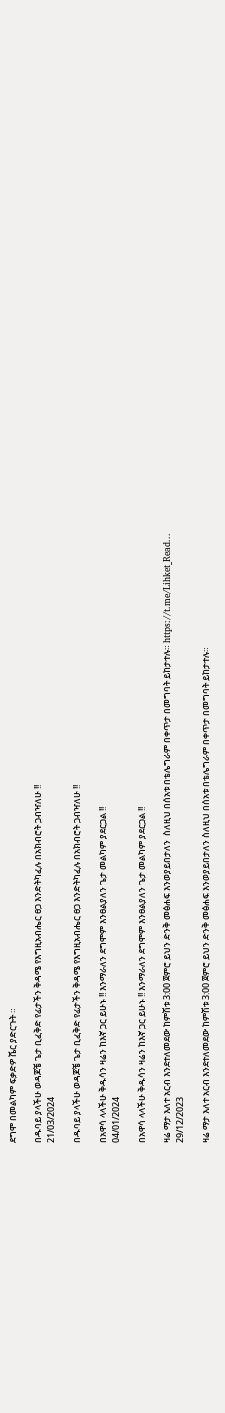ደግሞ በመልካም ፍቃድዎ ሼር ያድርጉት ።

በዱባይ ያላችሁ ወዳጆቼ ጌታ ቢፈቅድ የፊታችን ቅዳሜ የእግዚአብሔር ፀጋ እንድትካፈሉ በአክብሮት ጋብዣለሁ !!
21/03/2024

በዱባይ ያላችሁ ወዳጆቼ ጌታ ቢፈቅድ የፊታችን ቅዳሜ የእግዚአብሔር ፀጋ እንድትካፈሉ በአክብሮት ጋብዣለሁ !!

በአዋሳ ላላችሁ ቅዱሳን ዛሬን ከእኛ ጋር ይሁኑ !! እንማራለን ደግሞም እንፀልያለን ጌታ መልካም ያደርጋል !!
04/01/2024

በአዋሳ ላላችሁ ቅዱሳን ዛሬን ከእኛ ጋር ይሁኑ !! እንማራለን ደግሞም እንፀልያለን ጌታ መልካም ያደርጋል !!

ዛሬ ማታ እለተ አርብ እንደተለመደው ከምሽቱ 3:00 ጀምሮ ይህን ድንቅ መፅሐፍ እንወያይበታለን  ስለዚህ በሰአቱ በቴሌግራም በቀጥታ በመግባት ይከታተሉ። https://t.me/Lihket_Read...
29/12/2023

ዛሬ ማታ እለተ አርብ እንደተለመደው ከምሽቱ 3:00 ጀምሮ ይህን ድንቅ መፅሐፍ እንወያይበታለን ስለዚህ በሰአቱ በቴሌግራም በቀጥታ በመግባት ይከታተሉ።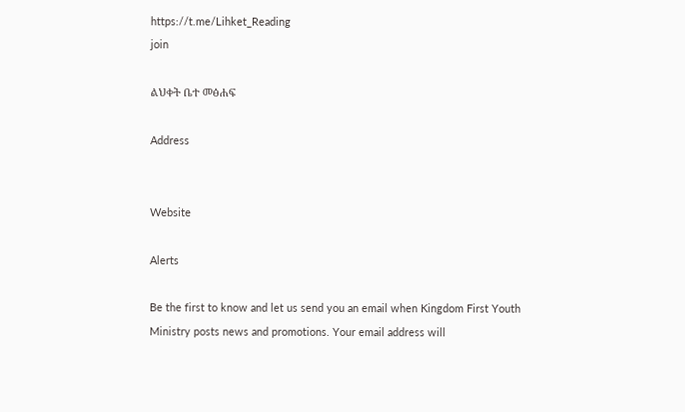https://t.me/Lihket_Reading
join

ልህቀት ቤተ መፅሐፍ

Address


Website

Alerts

Be the first to know and let us send you an email when Kingdom First Youth Ministry posts news and promotions. Your email address will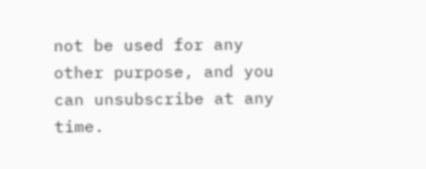not be used for any other purpose, and you can unsubscribe at any time.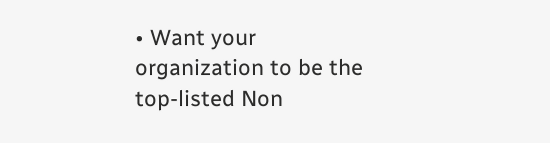• Want your organization to be the top-listed Non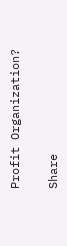Profit Organization?

Share